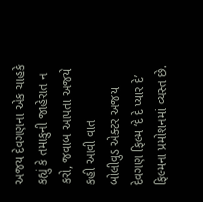અજય દેવગણના એક ચાહકે કહ્યું કે તમાકુની જાહેરાત ન કરો, જવાબ આપતા અજયે કહી આવી વાત
બોલીવુડ એક્ટર અજય દેવગણ ફિલ્મ ‘દે દે પ્યાર દે’ ફિલ્મના પ્રમોશનમાં વ્યસ્ત છે.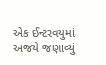એક ઈન્ટરવયુમાં અજયે જણાવ્યું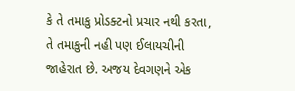કે તે તમાકુ પ્રોડક્ટનો પ્રચાર નથી કરતા, તે તમાકુની નહી પણ ઈલાયચીની જાહેરાત છે. અજય દેવગણને એક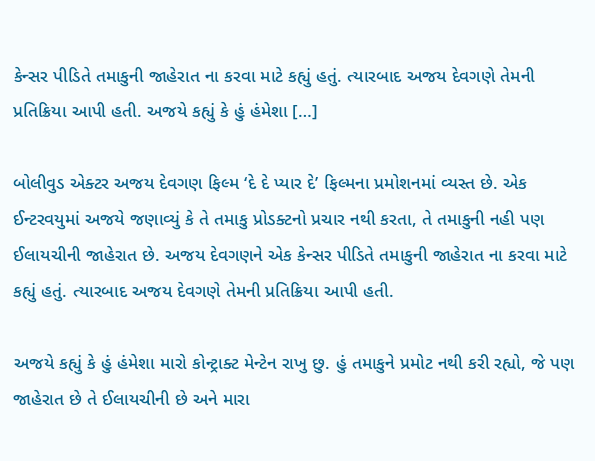કેન્સર પીડિતે તમાકુની જાહેરાત ના કરવા માટે કહ્યું હતું. ત્યારબાદ અજય દેવગણે તેમની પ્રતિક્રિયા આપી હતી. અજયે કહ્યું કે હું હંમેશા […]

બોલીવુડ એક્ટર અજય દેવગણ ફિલ્મ ‘દે દે પ્યાર દે’ ફિલ્મના પ્રમોશનમાં વ્યસ્ત છે. એક ઈન્ટરવયુમાં અજયે જણાવ્યું કે તે તમાકુ પ્રોડક્ટનો પ્રચાર નથી કરતા, તે તમાકુની નહી પણ ઈલાયચીની જાહેરાત છે. અજય દેવગણને એક કેન્સર પીડિતે તમાકુની જાહેરાત ના કરવા માટે કહ્યું હતું. ત્યારબાદ અજય દેવગણે તેમની પ્રતિક્રિયા આપી હતી.

અજયે કહ્યું કે હું હંમેશા મારો કોન્ટ્રાક્ટ મેન્ટેન રાખુ છુ. હું તમાકુને પ્રમોટ નથી કરી રહ્યો, જે પણ જાહેરાત છે તે ઈલાયચીની છે અને મારા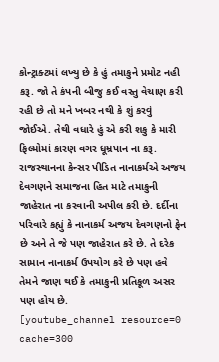કોન્ટ્રાક્ટમાં લખ્યુ છે કે હું તમાકુને પ્રમોટ નહી કરૂ. જો તે કંપની બીજુ કઈ વસ્તુ વેચાણ કરી રહી છે તો મને ખબર નથી કે શું કરવું જોઈએ. તેથી વધારે હું એ કરી શકુ કે મારી ફિલ્મોમાં કારણ વગર ધૂમ્રપાન ના કરૂ.
રાજસ્થાનના કેન્સર પીડિત નાનાકર્મએ અજય દેવગણને સમાજના હિત માટે તમાકુની જાહેરાત ના કરવાની અપીલ કરી છે. દર્દીના પરિવારે કહ્યું કે નાનાકર્મ અજય દેવગણનો ફેન છે અને તે જે પણ જાહેરાત કરે છે. તે દરેક સામાન નાનાકર્મ ઉપયોગ કરે છે પણ હવે તેમને જાણ થઈ કે તમાકુની પ્રતિકૂળ અસર પણ હોય છે.
[youtube_channel resource=0 cache=300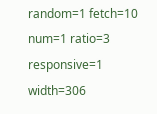random=1 fetch=10 num=1 ratio=3 responsive=1 width=306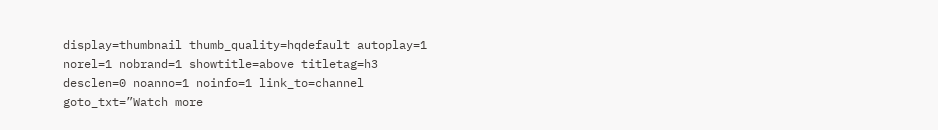display=thumbnail thumb_quality=hqdefault autoplay=1 norel=1 nobrand=1 showtitle=above titletag=h3 desclen=0 noanno=1 noinfo=1 link_to=channel goto_txt=”Watch more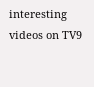interesting videos on TV9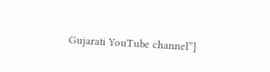Gujarati YouTube channel”]